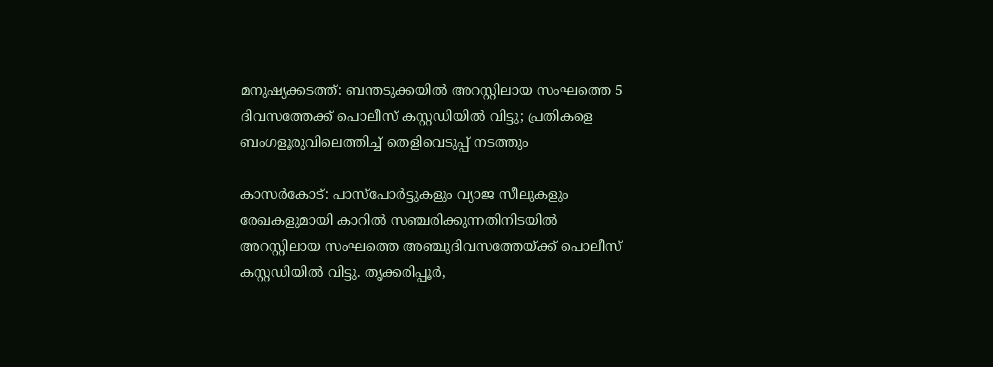മനുഷ്യക്കടത്ത്: ബന്തടുക്കയില്‍ അറസ്റ്റിലായ സംഘത്തെ 5 ദിവസത്തേക്ക് പൊലീസ് കസ്റ്റഡിയില്‍ വിട്ടു; പ്രതികളെ ബംഗളൂരുവിലെത്തിച്ച് തെളിവെടുപ്പ് നടത്തും

കാസര്‍കോട്: പാസ്പോര്‍ട്ടുകളും വ്യാജ സീലുകളും രേഖകളുമായി കാറില്‍ സഞ്ചരിക്കുന്നതിനിടയില്‍ അറസ്റ്റിലായ സംഘത്തെ അഞ്ചുദിവസത്തേയ്ക്ക് പൊലീസ് കസ്റ്റഡിയില്‍ വിട്ടു. തൃക്കരിപ്പൂര്‍,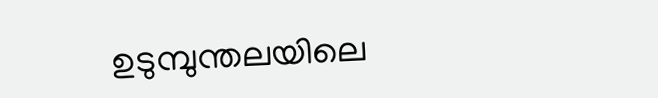ഉടുമ്പുന്തലയിലെ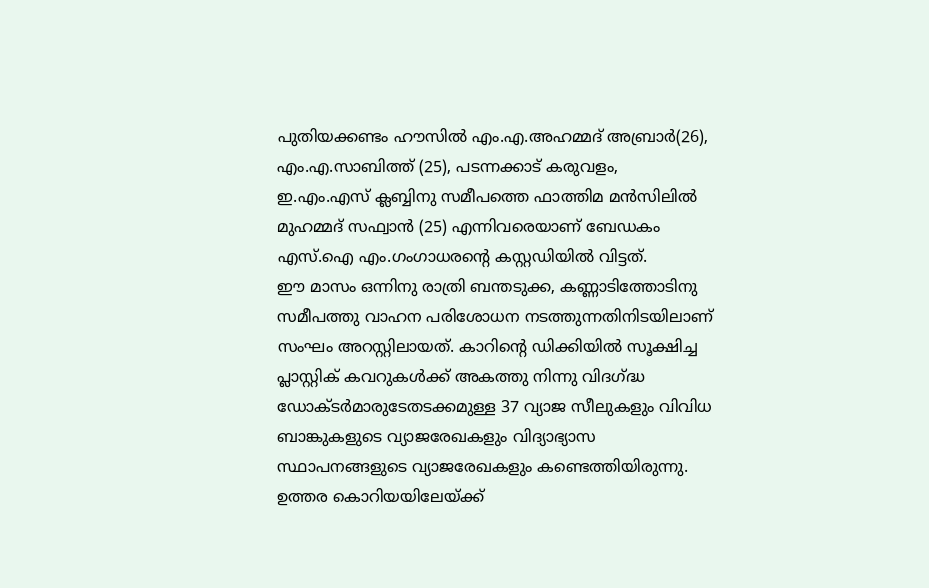പുതിയക്കണ്ടം ഹൗസില്‍ എം.എ.അഹമ്മദ് അബ്രാര്‍(26), എം.എ.സാബിത്ത് (25), പടന്നക്കാട് കരുവളം, ഇ.എം.എസ് ക്ലബ്ബിനു സമീപത്തെ ഫാത്തിമ മന്‍സിലില്‍ മുഹമ്മദ് സഫ്വാന്‍ (25) എന്നിവരെയാണ് ബേഡകം എസ്.ഐ എം.ഗംഗാധരന്റെ കസ്റ്റഡിയില്‍ വിട്ടത്.
ഈ മാസം ഒന്നിനു രാത്രി ബന്തടുക്ക, കണ്ണാടിത്തോടിനു സമീപത്തു വാഹന പരിശോധന നടത്തുന്നതിനിടയിലാണ് സംഘം അറസ്റ്റിലായത്. കാറിന്റെ ഡിക്കിയില്‍ സൂക്ഷിച്ച പ്ലാസ്റ്റിക് കവറുകള്‍ക്ക് അകത്തു നിന്നു വിദഗ്ദ്ധ ഡോക്ടര്‍മാരുടേതടക്കമുള്ള 37 വ്യാജ സീലുകളും വിവിധ ബാങ്കുകളുടെ വ്യാജരേഖകളും വിദ്യാഭ്യാസ സ്ഥാപനങ്ങളുടെ വ്യാജരേഖകളും കണ്ടെത്തിയിരുന്നു.
ഉത്തര കൊറിയയിലേയ്ക്ക്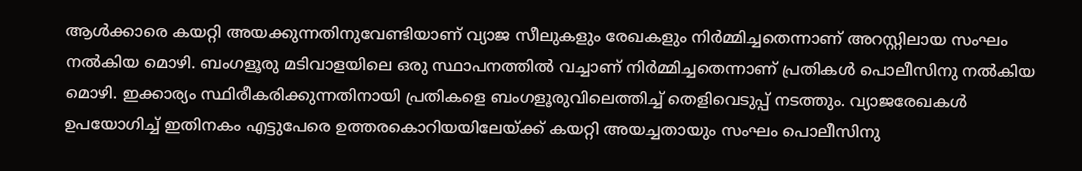ആള്‍ക്കാരെ കയറ്റി അയക്കുന്നതിനുവേണ്ടിയാണ് വ്യാജ സീലുകളും രേഖകളും നിര്‍മ്മിച്ചതെന്നാണ് അറസ്റ്റിലായ സംഘം നല്‍കിയ മൊഴി. ബംഗളൂരു മടിവാളയിലെ ഒരു സ്ഥാപനത്തില്‍ വച്ചാണ് നിര്‍മ്മിച്ചതെന്നാണ് പ്രതികള്‍ പൊലീസിനു നല്‍കിയ മൊഴി. ഇക്കാര്യം സ്ഥിരീകരിക്കുന്നതിനായി പ്രതികളെ ബംഗളൂരുവിലെത്തിച്ച് തെളിവെടുപ്പ് നടത്തും. വ്യാജരേഖകള്‍ ഉപയോഗിച്ച് ഇതിനകം എട്ടുപേരെ ഉത്തരകൊറിയയിലേയ്ക്ക് കയറ്റി അയച്ചതായും സംഘം പൊലീസിനു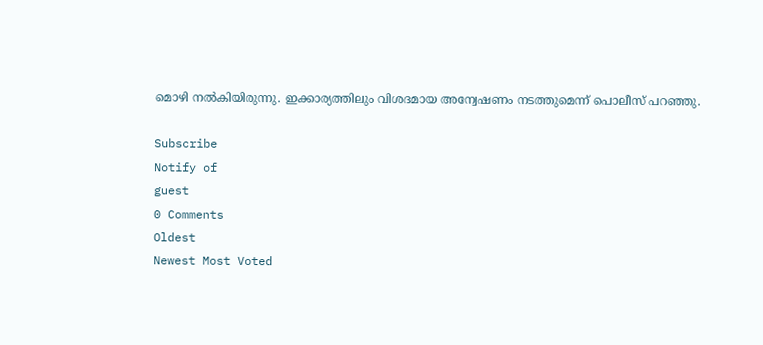മൊഴി നല്‍കിയിരുന്നു. ഇക്കാര്യത്തിലും വിശദമായ അന്വേഷണം നടത്തുമെന്ന് പൊലീസ് പറഞ്ഞു.

Subscribe
Notify of
guest
0 Comments
Oldest
Newest Most Voted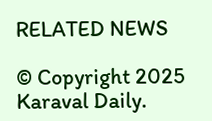RELATED NEWS

© Copyright 2025 Karaval Daily.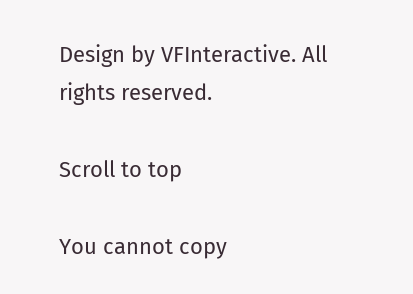Design by VFInteractive. All rights reserved.

Scroll to top

You cannot copy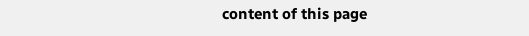content of this page